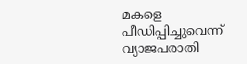മകളെ പീഡിപ്പിച്ചുവെന്ന് വ്യാജപരാതി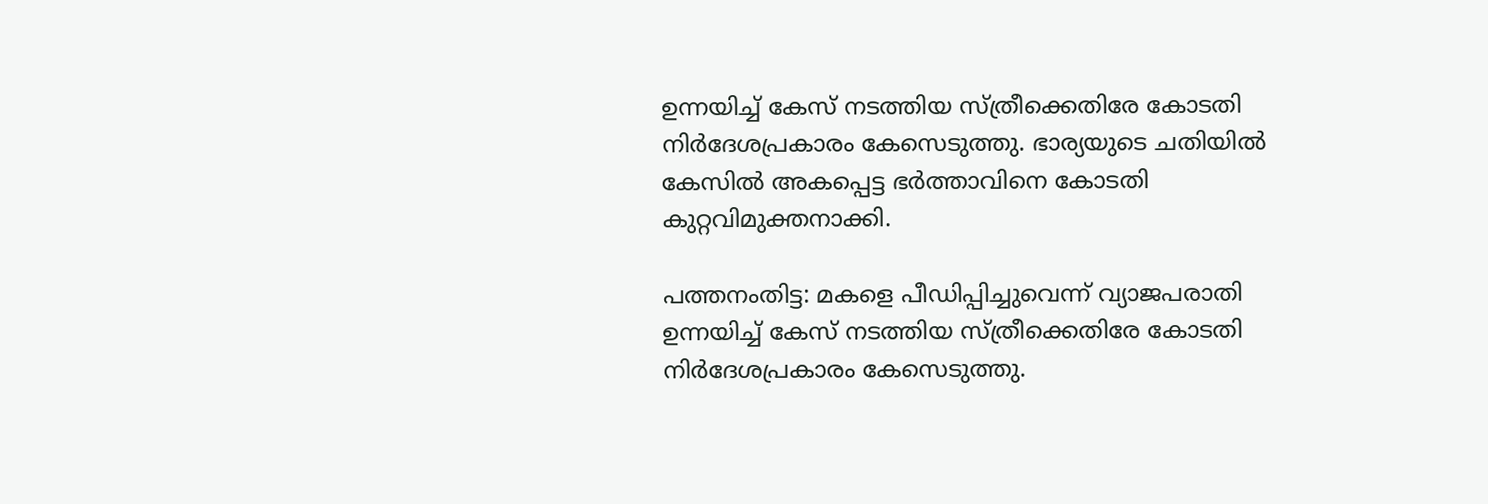ഉന്നയിച്ച് കേസ് നടത്തിയ സ്ത്രീക്കെതിരേ കോടതി നിര്‍ദേശപ്രകാരം കേസെടുത്തു. ഭാര്യയുടെ ചതിയില്‍ കേസില്‍ അകപ്പെട്ട ഭര്‍ത്താവിനെ കോടതി കുറ്റവിമുക്തനാക്കി.

പത്തനംതിട്ട: മകളെ പീഡിപ്പിച്ചുവെന്ന് വ്യാജപരാതി ഉന്നയിച്ച് കേസ് നടത്തിയ സ്ത്രീക്കെതിരേ കോടതി നിര്‍ദേശപ്രകാരം കേസെടുത്തു.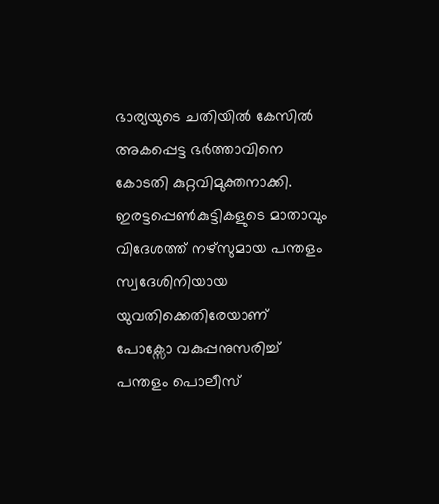ഭാര്യയുടെ ചതിയില്‍ കേസില്‍ അകപ്പെട്ട ഭര്‍ത്താവിനെ കോടതി കുറ്റവിമുക്തനാക്കി. ഇരട്ടപ്പെണ്‍കുട്ടികളുടെ മാതാവും വിദേശത്ത് നഴ്സുമായ പന്തളം സ്വദേശിനിയായ യുവതിക്കെതിരേയാണ് പോക്സോ വകുപ്പനുസരിച്ച് പന്തളം പൊലീസ്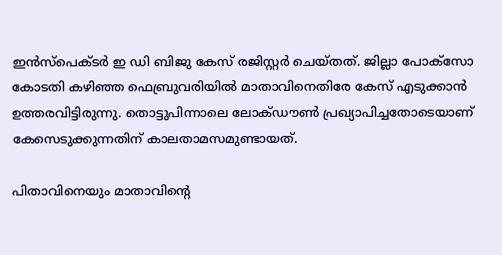ഇന്‍സ്പെക്ടര്‍ ഇ ഡി ബിജു കേസ് രജിസ്റ്റര്‍ ചെയ്തത്. ജില്ലാ പോക്സോ കോടതി കഴിഞ്ഞ ഫെബ്രുവരിയില്‍ മാതാവിനെതിരേ കേസ് എടുക്കാന്‍ ഉത്തരവിട്ടിരുന്നു. തൊട്ടുപിന്നാലെ ലോക്ഡൗണ്‍ പ്രഖ്യാപിച്ചതോടെയാണ് കേസെടുക്കുന്നതിന് കാലതാമസമുണ്ടായത്.

പിതാവിനെയും മാതാവിന്റെ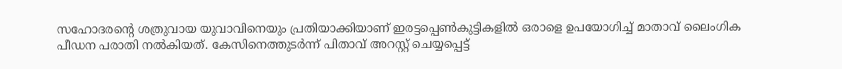സഹോദരന്റെ ശത്രുവായ യുവാവിനെയും പ്രതിയാക്കിയാണ് ഇരട്ടപ്പെണ്‍കുട്ടികളില്‍ ഒരാളെ ഉപയോഗിച്ച് മാതാവ് ലൈംഗിക പീഡന പരാതി നല്‍കിയത്. കേസിനെത്തുടര്‍ന്ന് പിതാവ് അറസ്റ്റ് ചെയ്യപ്പെട്ട്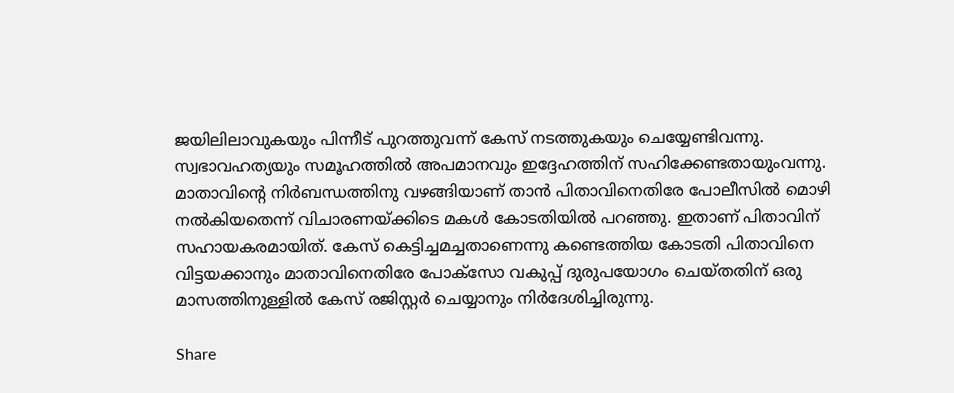ജയിലിലാവുകയും പിന്നീട് പുറത്തുവന്ന് കേസ് നടത്തുകയും ചെയ്യേണ്ടിവന്നു. സ്വഭാവഹത്യയും സമൂഹത്തില്‍ അപമാനവും ഇദ്ദേഹത്തിന് സഹിക്കേണ്ടതായുംവന്നു. മാതാവിന്റെ നിര്‍ബന്ധത്തിനു വഴങ്ങിയാണ് താന്‍ പിതാവിനെതിരേ പോലീസില്‍ മൊഴി നല്‍കിയതെന്ന് വിചാരണയ്ക്കിടെ മകള്‍ കോടതിയില്‍ പറഞ്ഞു. ഇതാണ് പിതാവിന് സഹായകരമായിത്. കേസ് കെട്ടിച്ചമച്ചതാണെന്നു കണ്ടെത്തിയ കോടതി പിതാവിനെ വിട്ടയക്കാനും മാതാവിനെതിരേ പോക്സോ വകുപ്പ് ദുരുപയോഗം ചെയ്തതിന് ഒരു മാസത്തിനുള്ളില്‍ കേസ് രജിസ്റ്റര്‍ ചെയ്യാനും നിര്‍ദേശിച്ചിരുന്നു.

Share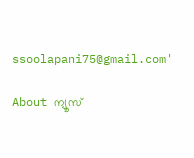ssoolapani75@gmail.com'

About ന്യൂസ്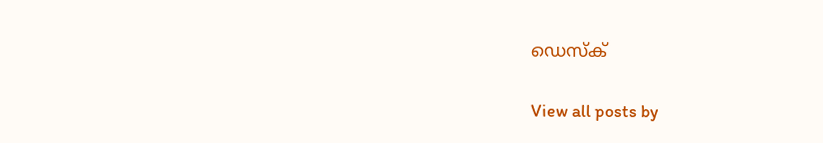ഡെസ്ക്

View all posts by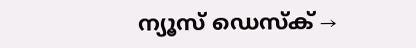ന്യൂസ് ഡെസ്ക് →